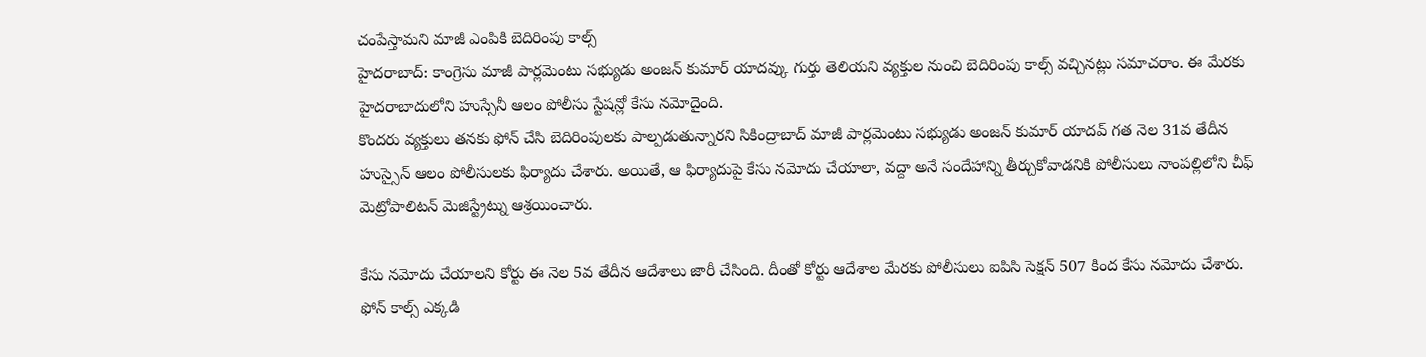చంపేస్తామని మాజీ ఎంపికి బెదిరింపు కాల్స్
హైదరాబాద్: కాంగ్రెసు మాజీ పార్లమెంటు సభ్యుడు అంజన్ కుమార్ యాదవ్కు గుర్తు తెలియని వ్యక్తుల నుంచి బెదిరింపు కాల్స్ వచ్చినట్లు సమాచరాం. ఈ మేరకు హైదరాబాదులోని హుస్సేనీ ఆలం పోలీసు స్టేషన్లో కేసు నమోదైంది.
కొందరు వ్యక్తులు తనకు ఫోన్ చేసి బెదిరింపులకు పాల్పడుతున్నారని సికింద్రాబాద్ మాజీ పార్లమెంటు సభ్యుడు అంజన్ కుమార్ యాదవ్ గత నెల 31వ తేదీన హుస్సైన్ ఆలం పోలీసులకు ఫిర్యాదు చేశారు. అయితే, ఆ ఫిర్యాదుపై కేసు నమోదు చేయాలా, వద్దా అనే సందేహాన్ని తీర్చుకోవాడనికి పోలీసులు నాంపల్లిలోని చీఫ్ మెట్రోపాలిటన్ మెజిస్ట్రేట్ను ఆశ్రయించారు.

కేసు నమోదు చేయాలని కోర్టు ఈ నెల 5వ తేదీన ఆదేశాలు జారీ చేసింది. దీంతో కోర్టు ఆదేశాల మేరకు పోలీసులు ఐపిసి సెక్షన్ 507 కింద కేసు నమోదు చేశారు. ఫోన్ కాల్స్ ఎక్కడి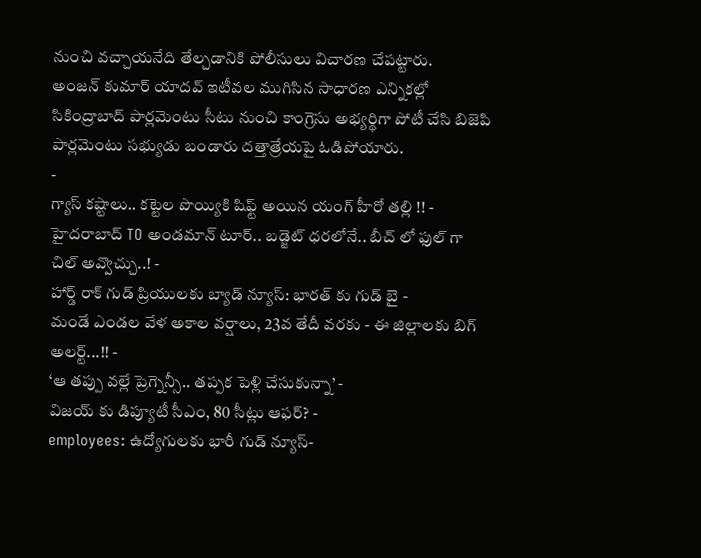నుంచి వచ్చాయనేది తేల్చడానికి పోలీసులు విచారణ చేపట్టారు.
అంజన్ కుమార్ యాదవ్ ఇటీవల ముగిసిన సాధారణ ఎన్నికల్లో సికింద్రాబాద్ పార్లమెంటు సీటు నుంచి కాంగ్రెసు అభ్యర్థిగా పోటీ చేసి బిజెపి పార్లమెంటు సభ్యుడు బండారు దత్తాత్రేయపై ఓడిపోయారు.
-
గ్యాస్ కష్టాలు.. కట్టెల పొయ్యికి షిఫ్ట్ అయిన యంగ్ హీరో తల్లి !! -
హైదరాబాద్ TO అండమాన్ టూర్.. బడ్జెట్ ధరలోనే.. బీచ్ లో ఫుల్ గా చిల్ అవ్వొచ్చు..! -
హార్డ్ రాక్ గుడ్ ప్రియులకు బ్యాడ్ న్యూస్: భారత్ కు గుడ్ బై -
మండే ఎండల వేళ అకాల వర్షాలు, 23వ తేదీ వరకు - ఈ జిల్లాలకు బిగ్ అలర్ట్...!! -
‘ఆ తప్పు వల్లే ప్రెగ్నెన్సీ.. తప్పక పెళ్లి చేసుకున్నా’ -
విజయ్ కు డిప్యూటీ సీఎం, 80 సీట్లు ఆఫర్? -
employees: ఉద్యోగులకు భారీ గుడ్ న్యూస్-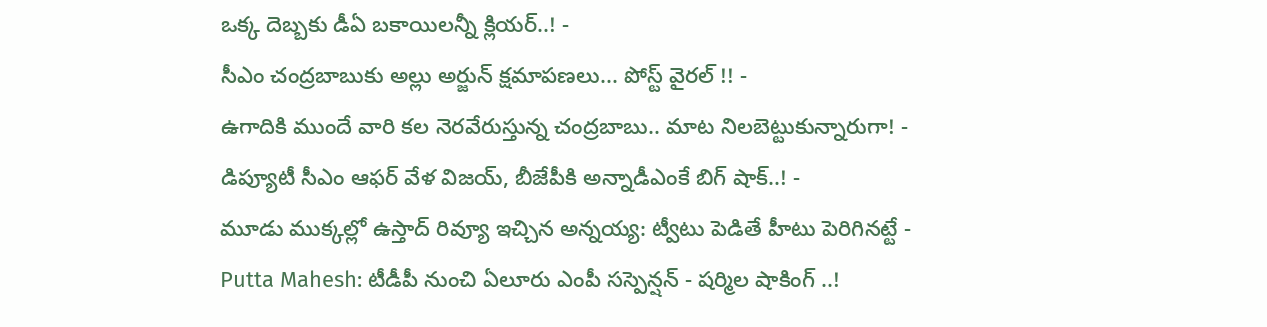ఒక్క దెబ్బకు డీఏ బకాయిలన్నీ క్లియర్..! -
సీఎం చంద్రబాబుకు అల్లు అర్జున్ క్షమాపణలు... పోస్ట్ వైరల్ !! -
ఉగాదికి ముందే వారి కల నెరవేరుస్తున్న చంద్రబాబు.. మాట నిలబెట్టుకున్నారుగా! -
డిప్యూటీ సీఎం ఆఫర్ వేళ విజయ్, బీజేపీకి అన్నాడీఎంకే బిగ్ షాక్..! -
మూడు ముక్కల్లో ఉస్తాద్ రివ్యూ ఇచ్చిన అన్నయ్య: ట్వీటు పెడితే హీటు పెరిగినట్టే -
Putta Mahesh: టీడీపీ నుంచి ఏలూరు ఎంపీ సస్పెన్షన్ - షర్మిల షాకింగ్ ..!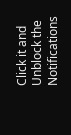Click it and Unblock the Notifications